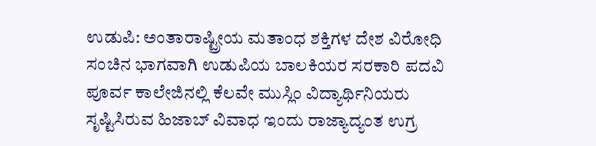ಉಡುಪಿ: ಅಂತಾರಾಷ್ಟ್ರೀಯ ಮತಾಂಧ ಶಕ್ತಿಗಳ ದೇಶ ವಿರೋಧಿ ಸಂಚಿನ ಭಾಗವಾಗಿ ಉಡುಪಿಯ ಬಾಲಕಿಯರ ಸರಕಾರಿ ಪದವಿ ಪೂರ್ವ ಕಾಲೇಜಿನಲ್ಲಿ ಕೆಲವೇ ಮುಸ್ಲಿಂ ವಿದ್ಯಾರ್ಥಿನಿಯರು ಸೃಷ್ಟಿಸಿರುವ ಹಿಜಾಬ್ ವಿವಾಧ ಇಂದು ರಾಜ್ಯಾದ್ಯಂತ ಉಗ್ರ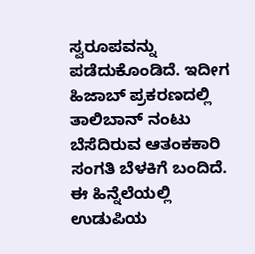ಸ್ವರೂಪವನ್ನು ಪಡೆದುಕೊಂಡಿದೆ. ಇದೀಗ ಹಿಜಾಬ್ ಪ್ರಕರಣದಲ್ಲಿ ತಾಲಿಬಾನ್ ನಂಟು ಬೆಸೆದಿರುವ ಆತಂಕಕಾರಿ ಸಂಗತಿ ಬೆಳಕಿಗೆ ಬಂದಿದೆ. ಈ ಹಿನ್ನೆಲೆಯಲ್ಲಿ ಉಡುಪಿಯ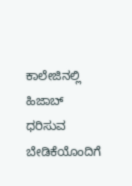ಕಾಲೇಜಿನಲ್ಲಿ ಹಿಜಾಬ್ ಧರಿಸುವ ಬೇಡಿಕೆಯೊಂದಿಗೆ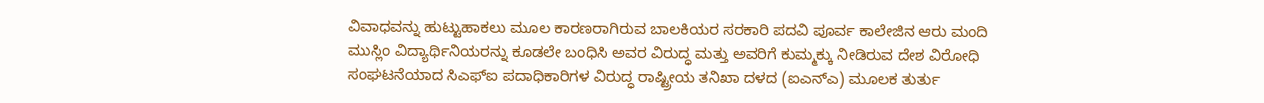ವಿವಾಧವನ್ನು ಹುಟ್ಟುಹಾಕಲು ಮೂಲ ಕಾರಣರಾಗಿರುವ ಬಾಲಕಿಯರ ಸರಕಾರಿ ಪದವಿ ಪೂರ್ವ ಕಾಲೇಜಿನ ಆರು ಮಂದಿ ಮುಸ್ಲಿಂ ವಿದ್ಯಾರ್ಥಿನಿಯರನ್ನು ಕೂಡಲೇ ಬಂಧಿಸಿ ಅವರ ವಿರುದ್ಧ ಮತ್ತು ಅವರಿಗೆ ಕುಮ್ಮಕ್ಕು ನೀಡಿರುವ ದೇಶ ವಿರೋಧಿ ಸಂಘಟನೆಯಾದ ಸಿಎಫ್ಐ ಪದಾಧಿಕಾರಿಗಳ ವಿರುದ್ಧ ರಾಷ್ಟ್ರೀಯ ತನಿಖಾ ದಳದ (ಐಎನ್ಎ) ಮೂಲಕ ತುರ್ತು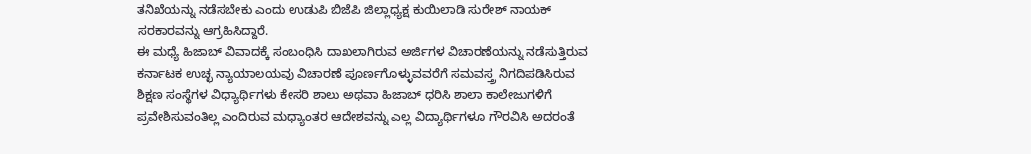ತನಿಖೆಯನ್ನು ನಡೆಸಬೇಕು ಎಂದು ಉಡುಪಿ ಬಿಜೆಪಿ ಜಿಲ್ಲಾಧ್ಯಕ್ಷ ಕುಯಿಲಾಡಿ ಸುರೇಶ್ ನಾಯಕ್ ಸರಕಾರವನ್ನು ಆಗ್ರಹಿಸಿದ್ದಾರೆ.
ಈ ಮಧ್ಯೆ ಹಿಜಾಬ್ ವಿವಾದಕ್ಕೆ ಸಂಬಂಧಿಸಿ ದಾಖಲಾಗಿರುವ ಅರ್ಜಿಗಳ ವಿಚಾರಣೆಯನ್ನು ನಡೆಸುತ್ತಿರುವ ಕರ್ನಾಟಕ ಉಚ್ಛ ನ್ಯಾಯಾಲಯವು ವಿಚಾರಣೆ ಪೂರ್ಣಗೊಳ್ಳುವವರೆಗೆ ಸಮವಸ್ತ್ರ ನಿಗದಿಪಡಿಸಿರುವ ಶಿಕ್ಷಣ ಸಂಸ್ಥೆಗಳ ವಿಧ್ಯಾರ್ಥಿಗಳು ಕೇಸರಿ ಶಾಲು ಅಥವಾ ಹಿಜಾಬ್ ಧರಿಸಿ ಶಾಲಾ ಕಾಲೇಜುಗಳಿಗೆ ಪ್ರವೇಶಿಸುವಂತಿಲ್ಲ ಎಂದಿರುವ ಮಧ್ಯಾಂತರ ಆದೇಶವನ್ನು ಎಲ್ಲ ವಿದ್ಯಾರ್ಥಿಗಳೂ ಗೌರವಿಸಿ ಅದರಂತೆ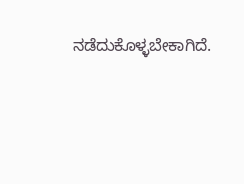ನಡೆದುಕೊಳ್ಳಬೇಕಾಗಿದೆ.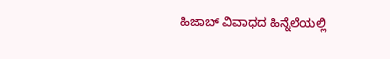ಹಿಜಾಬ್ ವಿವಾಧದ ಹಿನ್ನೆಲೆಯಲ್ಲಿ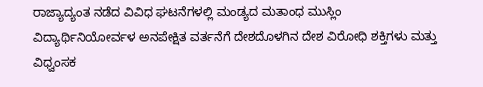ರಾಜ್ಯಾದ್ಯಂತ ನಡೆದ ವಿವಿಧ ಘಟನೆಗಳಲ್ಲಿ ಮಂಡ್ಯದ ಮತಾಂಧ ಮುಸ್ಲಿಂ ವಿದ್ಯಾರ್ಥಿನಿಯೋರ್ವಳ ಅನಪೇಕ್ಷಿತ ವರ್ತನೆಗೆ ದೇಶದೊಳಗಿನ ದೇಶ ವಿರೋಧಿ ಶಕ್ತಿಗಳು ಮತ್ತು ವಿಧ್ವಂಸಕ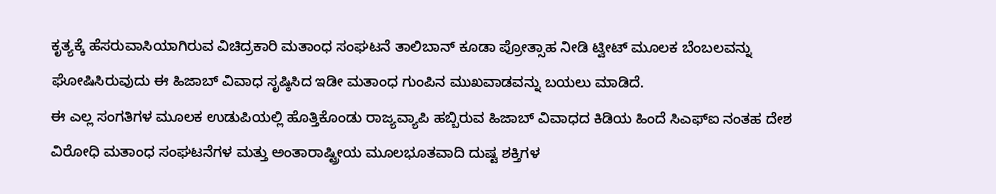ಕೃತ್ಯಕ್ಕೆ ಹೆಸರುವಾಸಿಯಾಗಿರುವ ವಿಚಿದ್ರಕಾರಿ ಮತಾಂಧ ಸಂಘಟನೆ ತಾಲಿಬಾನ್ ಕೂಡಾ ಪ್ರೋತ್ಸಾಹ ನೀಡಿ ಟ್ವೀಟ್ ಮೂಲಕ ಬೆಂಬಲವನ್ನು ಘೋಷಿಸಿರುವುದು ಈ ಹಿಜಾಬ್ ವಿವಾಧ ಸೃಷ್ಠಿಸಿದ ಇಡೀ ಮತಾಂಧ ಗುಂಪಿನ ಮುಖವಾಡವನ್ನು ಬಯಲು ಮಾಡಿದೆ.
ಈ ಎಲ್ಲ ಸಂಗತಿಗಳ ಮೂಲಕ ಉಡುಪಿಯಲ್ಲಿ ಹೊತ್ತಿಕೊಂಡು ರಾಜ್ಯವ್ಯಾಪಿ ಹಬ್ಬಿರುವ ಹಿಜಾಬ್ ವಿವಾಧದ ಕಿಡಿಯ ಹಿಂದೆ ಸಿಎಫ್ಐ ನಂತಹ ದೇಶ ವಿರೋಧಿ ಮತಾಂಧ ಸಂಘಟನೆಗಳ ಮತ್ತು ಅಂತಾರಾಷ್ಟ್ರೀಯ ಮೂಲಭೂತವಾದಿ ದುಷ್ಟ ಶಕ್ತಿಗಳ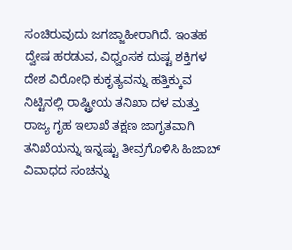ಸಂಚಿರುವುದು ಜಗಜ್ಜಾಹೀರಾಗಿದೆ. ಇಂತಹ ದ್ವೇಷ ಹರಡುವ, ವಿಧ್ವಂಸಕ ದುಷ್ಟ ಶಕ್ತಿಗಳ ದೇಶ ವಿರೋಧಿ ಕುಕೃತ್ಯವನ್ನು ಹತ್ತಿಕ್ಕುವ ನಿಟ್ಟಿನಲ್ಲಿ ರಾಷ್ಟ್ರೀಯ ತನಿಖಾ ದಳ ಮತ್ತು ರಾಜ್ಯ ಗೃಹ ಇಲಾಖೆ ತಕ್ಷಣ ಜಾಗೃತವಾಗಿ ತನಿಖೆಯನ್ನು ಇನ್ನಷ್ಟು ತೀವ್ರಗೊಳಿಸಿ ಹಿಜಾಬ್ ವಿವಾಧದ ಸಂಚನ್ನು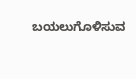ಬಯಲುಗೊಳಿಸುವ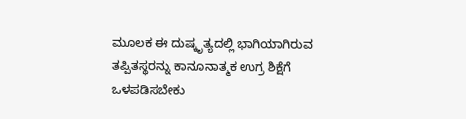ಮೂಲಕ ಈ ದುಷ್ಕೃತ್ಯದಲ್ಲಿ ಭಾಗಿಯಾಗಿರುವ ತಪ್ಪಿತಸ್ಥರನ್ನು ಕಾನೂನಾತ್ಮಕ ಉಗ್ರ ಶಿಕ್ಷೆಗೆ ಒಳಪಡಿಸಬೇಕು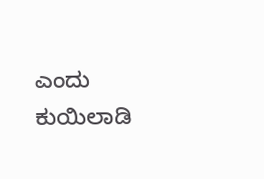ಎಂದು ಕುಯಿಲಾಡಿ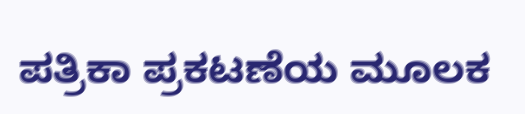ಪತ್ರಿಕಾ ಪ್ರಕಟಣೆಯ ಮೂಲಕ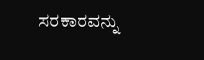ಸರಕಾರವನ್ನು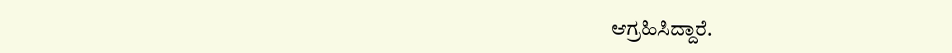ಆಗ್ರಹಿಸಿದ್ದಾರೆ.